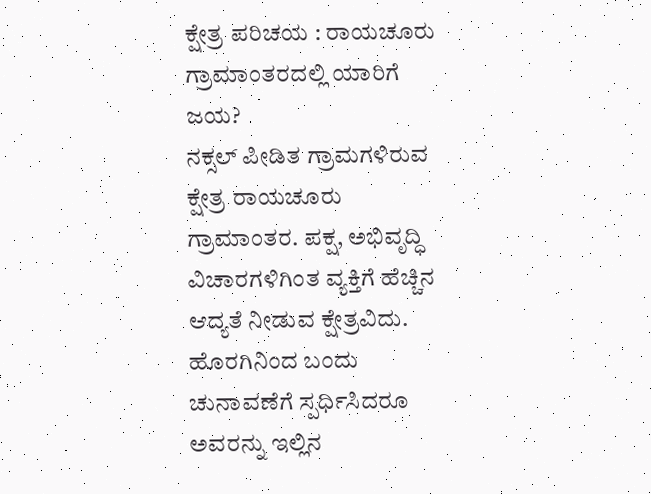ಕ್ಷೇತ್ರ ಪರಿಚಯ : ರಾಯಚೂರು ಗ್ರಾಮಾಂತರದಲ್ಲಿ ಯಾರಿಗೆ ಜಯ?
ನಕ್ಸಲ್ ಪೀಡಿತ ಗ್ರಾಮಗಳಿರುವ ಕ್ಷೇತ್ರ ರಾಯಚೂರು ಗ್ರಾಮಾಂತರ. ಪಕ್ಷ, ಅಭಿವೃದ್ಧಿ ವಿಚಾರಗಳಿಗಿಂತ ವ್ಯಕ್ತಿಗೆ ಹೆಚ್ಚಿನ ಆದ್ಯತೆ ನೀಡುವ ಕ್ಷೇತ್ರವಿದು. ಹೊರಗಿನಿಂದ ಬಂದು ಚುನಾವಣೆಗೆ ಸ್ಪರ್ಧಿಸಿದರೂ ಅವರನ್ನು ಇಲ್ಲಿನ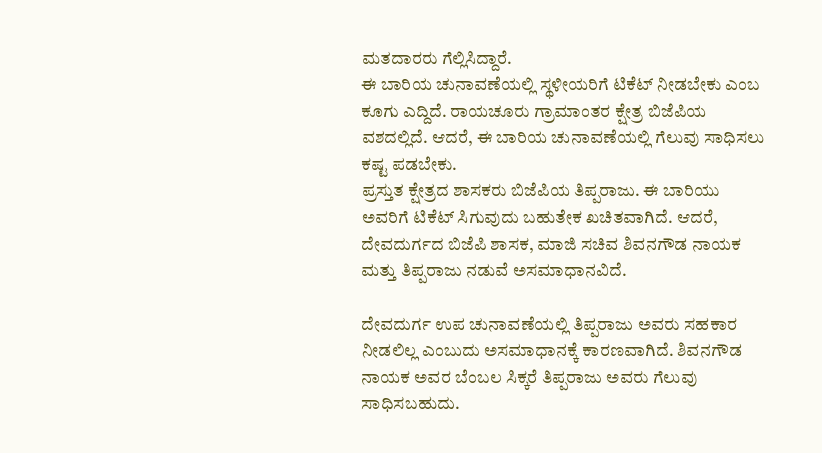ಮತದಾರರು ಗೆಲ್ಲಿಸಿದ್ದಾರೆ.
ಈ ಬಾರಿಯ ಚುನಾವಣೆಯಲ್ಲಿ ಸ್ಥಳೀಯರಿಗೆ ಟಿಕೆಟ್ ನೀಡಬೇಕು ಎಂಬ ಕೂಗು ಎದ್ದಿದೆ. ರಾಯಚೂರು ಗ್ರಾಮಾಂತರ ಕ್ಷೇತ್ರ ಬಿಜೆಪಿಯ ವಶದಲ್ಲಿದೆ. ಆದರೆ, ಈ ಬಾರಿಯ ಚುನಾವಣೆಯಲ್ಲಿ ಗೆಲುವು ಸಾಧಿಸಲು ಕಷ್ಟ ಪಡಬೇಕು.
ಪ್ರಸ್ತುತ ಕ್ಷೇತ್ರದ ಶಾಸಕರು ಬಿಜೆಪಿಯ ತಿಪ್ಪರಾಜು. ಈ ಬಾರಿಯು ಅವರಿಗೆ ಟಿಕೆಟ್ ಸಿಗುವುದು ಬಹುತೇಕ ಖಚಿತವಾಗಿದೆ. ಆದರೆ, ದೇವದುರ್ಗದ ಬಿಜೆಪಿ ಶಾಸಕ, ಮಾಜಿ ಸಚಿವ ಶಿವನಗೌಡ ನಾಯಕ ಮತ್ತು ತಿಪ್ಪರಾಜು ನಡುವೆ ಅಸಮಾಧಾನವಿದೆ.

ದೇವದುರ್ಗ ಉಪ ಚುನಾವಣೆಯಲ್ಲಿ ತಿಪ್ಪರಾಜು ಅವರು ಸಹಕಾರ ನೀಡಲಿಲ್ಲ ಎಂಬುದು ಅಸಮಾಧಾನಕ್ಕೆ ಕಾರಣವಾಗಿದೆ. ಶಿವನಗೌಡ ನಾಯಕ ಅವರ ಬೆಂಬಲ ಸಿಕ್ಕರೆ ತಿಪ್ಪರಾಜು ಅವರು ಗೆಲುವು ಸಾಧಿಸಬಹುದು.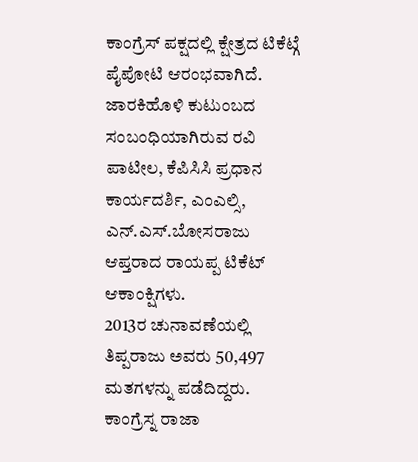ಕಾಂಗ್ರೆಸ್ ಪಕ್ಷದಲ್ಲಿ ಕ್ಷೇತ್ರದ ಟಿಕೆಟ್ಗೆ ಪೈಪೋಟಿ ಆರಂಭವಾಗಿದೆ. ಜಾರಕಿಹೊಳಿ ಕುಟುಂಬದ ಸಂಬಂಧಿಯಾಗಿರುವ ರವಿ ಪಾಟೀಲ, ಕೆಪಿಸಿಸಿ ಪ್ರಧಾನ ಕಾರ್ಯದರ್ಶಿ, ಎಂಎಲ್ಸಿ, ಎನ್.ಎಸ್.ಬೋಸರಾಜು ಆಪ್ತರಾದ ರಾಯಪ್ಪ ಟಿಕೆಟ್ ಆಕಾಂಕ್ಷಿಗಳು.
2013ರ ಚುನಾವಣೆಯಲ್ಲಿ ತಿಪ್ಪರಾಜು ಅವರು 50,497 ಮತಗಳನ್ನು ಪಡೆದಿದ್ದರು. ಕಾಂಗ್ರೆಸ್ನ ರಾಜಾ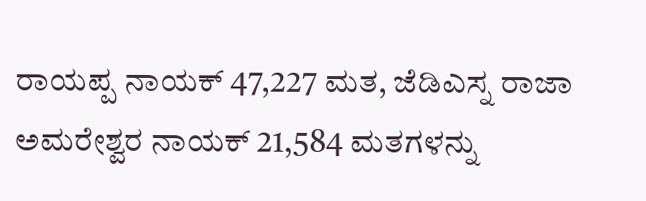ರಾಯಪ್ಪ ನಾಯಕ್ 47,227 ಮತ, ಜೆಡಿಎಸ್ನ ರಾಜಾ ಅಮರೇಶ್ವರ ನಾಯಕ್ 21,584 ಮತಗಳನ್ನು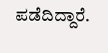ಪಡೆದಿದ್ದಾರೆ.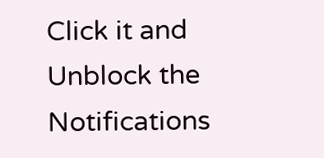Click it and Unblock the Notifications